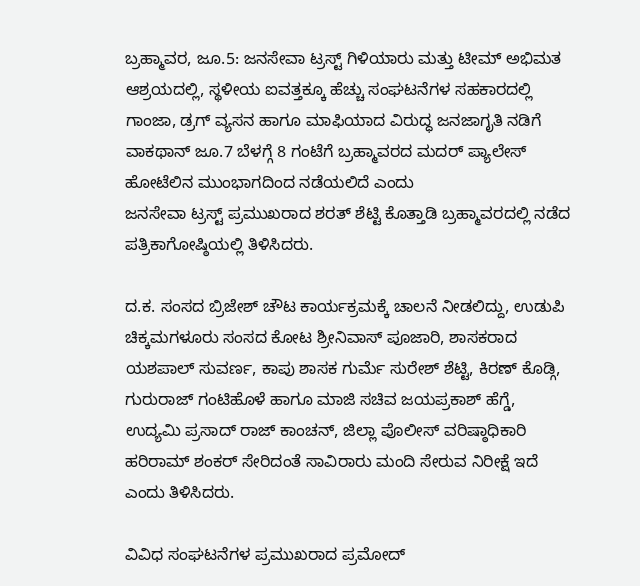ಬ್ರಹ್ಮಾವರ, ಜೂ.5: ಜನಸೇವಾ ಟ್ರಸ್ಟ್ ಗಿಳಿಯಾರು ಮತ್ತು ಟೀಮ್ ಅಭಿಮತ ಆಶ್ರಯದಲ್ಲಿ, ಸ್ಥಳೀಯ ಐವತ್ತಕ್ಕೂ ಹೆಚ್ಚು ಸಂಘಟನೆಗಳ ಸಹಕಾರದಲ್ಲಿ ಗಾಂಜಾ, ಡ್ರಗ್ ವ್ಯಸನ ಹಾಗೂ ಮಾಫಿಯಾದ ವಿರುದ್ಧ ಜನಜಾಗೃತಿ ನಡಿಗೆ ವಾಕಥಾನ್ ಜೂ.7 ಬೆಳಗ್ಗೆ 8 ಗಂಟೆಗೆ ಬ್ರಹ್ಮಾವರದ ಮದರ್ ಪ್ಯಾಲೇಸ್ ಹೋಟೆಲಿನ ಮುಂಭಾಗದಿಂದ ನಡೆಯಲಿದೆ ಎಂದು
ಜನಸೇವಾ ಟ್ರಸ್ಟ್ ಪ್ರಮುಖರಾದ ಶರತ್ ಶೆಟ್ಟಿ ಕೊತ್ತಾಡಿ ಬ್ರಹ್ಮಾವರದಲ್ಲಿ ನಡೆದ ಪತ್ರಿಕಾಗೋಷ್ಠಿಯಲ್ಲಿ ತಿಳಿಸಿದರು.

ದ.ಕ. ಸಂಸದ ಬ್ರಿಜೇಶ್ ಚೌಟ ಕಾರ್ಯಕ್ರಮಕ್ಕೆ ಚಾಲನೆ ನೀಡಲಿದ್ದು, ಉಡುಪಿ ಚಿಕ್ಕಮಗಳೂರು ಸಂಸದ ಕೋಟ ಶ್ರೀನಿವಾಸ್ ಪೂಜಾರಿ, ಶಾಸಕರಾದ ಯಶಪಾಲ್ ಸುವರ್ಣ, ಕಾಪು ಶಾಸಕ ಗುರ್ಮೆ ಸುರೇಶ್ ಶೆಟ್ಟಿ, ಕಿರಣ್ ಕೊಡ್ಗಿ, ಗುರುರಾಜ್ ಗಂಟಿಹೊಳೆ ಹಾಗೂ ಮಾಜಿ ಸಚಿವ ಜಯಪ್ರಕಾಶ್ ಹೆಗ್ಡೆ, ಉದ್ಯಮಿ ಪ್ರಸಾದ್ ರಾಜ್ ಕಾಂಚನ್, ಜಿಲ್ಲಾ ಪೊಲೀಸ್ ವರಿಷ್ಠಾಧಿಕಾರಿ ಹರಿರಾಮ್ ಶಂಕರ್ ಸೇರಿದಂತೆ ಸಾವಿರಾರು ಮಂದಿ ಸೇರುವ ನಿರೀಕ್ಷೆ ಇದೆ ಎಂದು ತಿಳಿಸಿದರು.

ವಿವಿಧ ಸಂಘಟನೆಗಳ ಪ್ರಮುಖರಾದ ಪ್ರಮೋದ್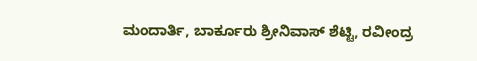ಮಂದಾರ್ತಿ, ಬಾರ್ಕೂರು ಶ್ರೀನಿವಾಸ್ ಶೆಟ್ಟಿ, ರವೀಂದ್ರ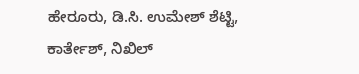ಹೇರೂರು, ಡಿ.ಸಿ. ಉಮೇಶ್ ಶೆಟ್ಟಿ, ಕಾರ್ತೇಶ್, ನಿಖಿಲ್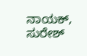ನಾಯಕ್, ಸುರೇಶ್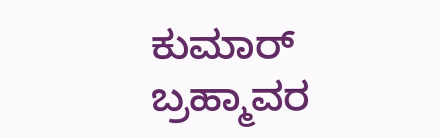ಕುಮಾರ್ ಬ್ರಹ್ಮಾವರ